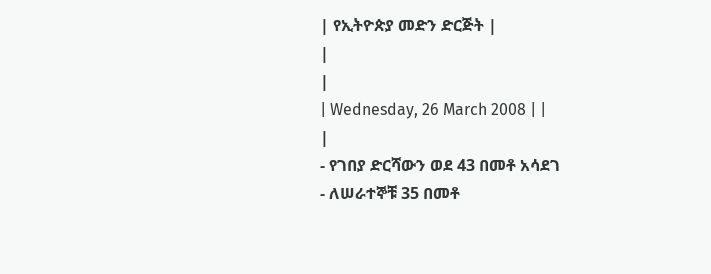| የኢትዮጵያ መድን ድርጅት |
|
|
| Wednesday, 26 March 2008 | |
|
- የገበያ ድርሻውን ወደ 43 በመቶ አሳደገ
- ለሠራተኞቹ 35 በመቶ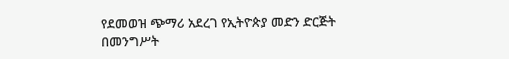የደመወዝ ጭማሪ አደረገ የኢትዮጵያ መድን ድርጅት በመንግሥት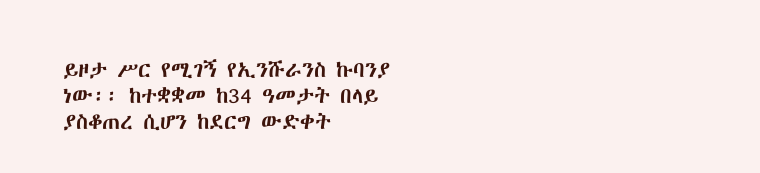ይዞታ ሥር የሚገኝ የኢንሹራንስ ኩባንያ ነው፡፡ ከተቋቋመ ከ34 ዓመታት በላይ ያስቆጠረ ሲሆን ከደርግ ውድቀት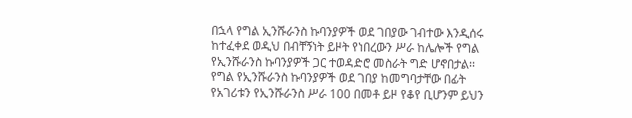በኋላ የግል ኢንሹራንስ ኩባንያዎች ወደ ገበያው ገብተው እንዲሰሩ ከተፈቀደ ወዲህ በብቸኝነት ይዞት የነበረውን ሥራ ከሌሎች የግል የኢንሹራንስ ኩባንያዎች ጋር ተወዳድሮ መስራት ግድ ሆኖበታል፡፡ የግል የኢንሹራንስ ኩባንያዎች ወደ ገበያ ከመግባታቸው በፊት የአገሪቱን የኢንሹራንስ ሥራ 100 በመቶ ይዞ የቆየ ቢሆንም ይህን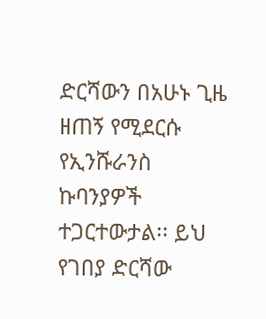ድርሻውን በአሁኑ ጊዜ ዘጠኝ የሚደርሱ የኢንሹራንስ ኩባንያዎች ተጋርተውታል፡፡ ይህ የገበያ ድርሻው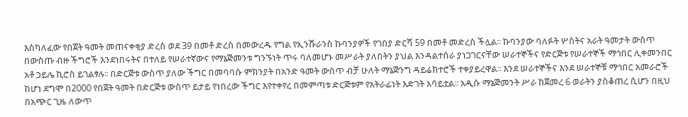እስካለፈው የበጀት ዓመት መጠናቀቂያ ድረስ ወደ 39 በመቶ ድረስ በመውረዱ የግል የኢንሹራንስ ኩባንያዎች የገበያ ድርሻ 59 በመቶ መድረስ ችሏል፡፡ ኩባንያው ባለፉት ሦስትና አራት ዓመታት ውስጥ በውስጡ ብዙ ችግሮች እንደነበሩትና በተለይ የሠራተኛውና የማኔጅመንቱ ግንኙነት ጥሩ ባለመሆኑ መሥራት ያለበትን ያህል እንዳልተሰራ ያነጋገርናቸው ሠራተኞችና የድርጅቱ የሠራተኞች ማኅበር ሊቀመንበር አቶ ኃይሌ ኪሮስ ይገልፃሉ፡፡ በድርጅቱ ውስጥ ያለው ችግር በመባባሱ ምክንያት በአንድ ዓመት ውስጥ ብቻ ሁለት ማኔጅንግ ዳይሬክተሮች ተቀያይረዋል፡፡ እንደ ሠራተኞችና እንደ ሠራተኞቹ ማኅበር አመራሮች ከሆነ ደግሞ በ2000 የበጀት ዓመት በድርጅቱ ውስጥ ይታይ የነበረው ችግር እየተቀየረ በመምጣቱ ድርጅቱም የአትራፊነት እድገት አሳይቷል፡፡ አዲሱ ማኔጅመንት ሥራ ከጀመረ 6 ወራትን ያስቆጠረ ሲሆን በዚህ በአጭር ጊዜ ለውጥ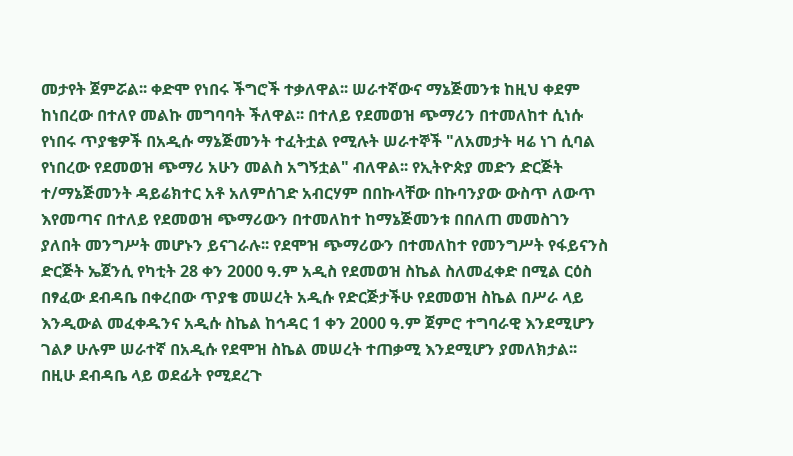መታየት ጀምሯል፡፡ ቀድሞ የነበሩ ችግሮች ተቃለዋል፡፡ ሠራተኛውና ማኔጅመንቱ ከዚህ ቀደም ከነበረው በተለየ መልኩ መግባባት ችለዋል፡፡ በተለይ የደመወዝ ጭማሪን በተመለከተ ሲነሱ የነበሩ ጥያቄዎች በአዲሱ ማኔጅመንት ተፈትቷል የሚሉት ሠራተኞች "ለአመታት ዛሬ ነገ ሲባል የነበረው የደመወዝ ጭማሪ አሁን መልስ አግኝቷል" ብለዋል፡፡ የኢትዮጵያ መድን ድርጅት ተ/ማኔጅመንት ዳይሬክተር አቶ አለምሰገድ አብርሃም በበኩላቸው በኩባንያው ውስጥ ለውጥ እየመጣና በተለይ የደመወዝ ጭማሪውን በተመለከተ ከማኔጅመንቱ በበለጠ መመስገን ያለበት መንግሥት መሆኑን ይናገራሉ፡፡ የደሞዝ ጭማሪውን በተመለከተ የመንግሥት የፋይናንስ ድርጅት ኤጀንሲ የካቲት 28 ቀን 2000 ዓ.ም አዲስ የደመወዝ ስኬል ስለመፈቀድ በሚል ርዕስ በፃፈው ደብዳቤ በቀረበው ጥያቄ መሠረት አዲሱ የድርጅታችሁ የደመወዝ ስኬል በሥራ ላይ እንዲውል መፈቀዱንና አዲሱ ስኬል ከኅዳር 1 ቀን 2000 ዓ.ም ጀምሮ ተግባራዊ እንደሚሆን ገልፆ ሁሉም ሠራተኛ በአዲሱ የደሞዝ ስኬል መሠረት ተጠቃሚ እንደሚሆን ያመለክታል፡፡ በዚሁ ደብዳቤ ላይ ወደፊት የሚደረጉ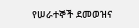የሠራተኞች ደመወዝና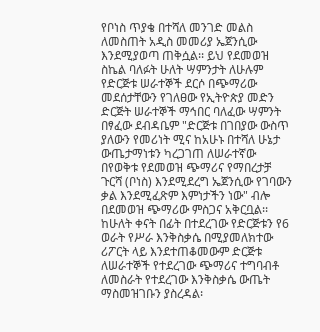የቦነስ ጥያቄ በተሻለ መንገድ መልስ ለመስጠት አዲስ መመሪያ ኤጀንሲው እንደሚያወጣ ጠቅሷል፡፡ ይህ የደመወዝ ስኬል ባለፉት ሁለት ሣምንታት ለሁሉም የድርጅቱ ሠራተኞች ደርሶ በጭማሪው መደሰታቸውን የገለፀው የኢትዮጵያ መድን ድርጅት ሠራተኞች ማኅበር ባለፈው ሣምንት በፃፈው ደብዳቤም "ድርጅቱ በገበያው ውስጥ ያለውን የመሪነት ሚና ከአሁኑ በተሻለ ሁኔታ ውጤታማነቱን ካረጋገጠ ለሠራተኛው በየወቅቱ የደመወዝ ጭማሪና የማበረታቻ ጉርሻ (ቦነስ) እንደሚደረግ ኤጀንሲው የገባውን ቃል እንደሚፈጽም እምነታችን ነው" ብሎ በደመወዝ ጭማሪው ምስጋና አቅርቧል፡፡ ከሁለት ቀናት በፊት በተደረገው የድርጅቱን የ6 ወራት የሥራ እንቅስቃሴ በሚያመለክተው ሪፖርት ላይ እንደተጠቆመውም ድርጅቱ ለሠራተኞች የተደረገው ጭማሪና ተግባብቶ ለመስራት የተደረገው እንቅስቃሴ ውጤት ማስመዝገቡን ያስረዳል፡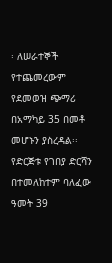፡ ለሠራተኞች የተጨመረውም የደመወዝ ጭማሪ በአማካይ 35 በመቶ መሆኑን ያስረዳል፡፡ የድርጅቱ የገበያ ድርሻን በተመለከተም ባለፈው ዓመት 39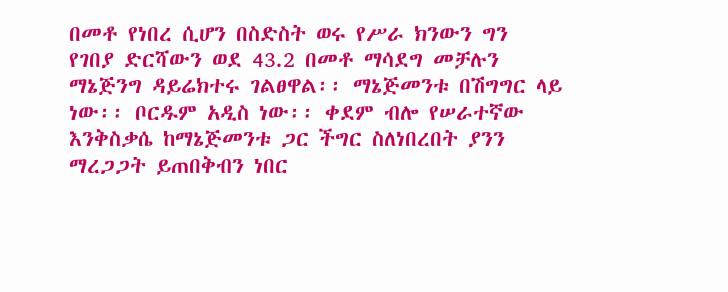በመቶ የነበረ ሲሆን በስድስት ወሩ የሥራ ክንውን ግን የገበያ ድርሻውን ወደ 43.2 በመቶ ማሳደግ መቻሉን ማኔጅንግ ዳይሬክተሩ ገልፀዋል፡፡ ማኔጅመንቱ በሽግግር ላይ ነው፡፡ ቦርዱም አዲስ ነው፡፡ ቀደም ብሎ የሠራተኛው እንቅስቃሴ ከማኔጅመንቱ ጋር ችግር ስለነበረበት ያንን ማረጋጋት ይጠበቅብን ነበር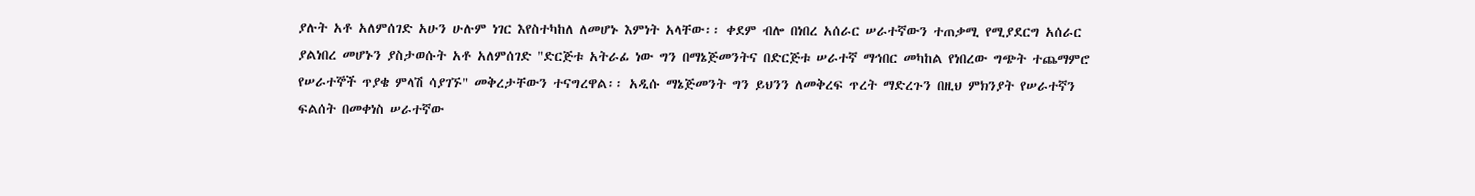ያሉት አቶ አለምሰገድ አሁን ሁሉም ነገር እየስተካከለ ለመሆኑ እምነት አላቸው፡፡ ቀደም ብሎ በነበረ አሰራር ሠራተኛውን ተጠቃሚ የሚያደርግ አሰራር ያልነበረ መሆኑን ያስታወሱት አቶ አለምሰገድ "ድርጅቱ አትራፊ ነው ግን በማኔጅመንትና በድርጅቱ ሠራተኛ ማኅበር መካከል የነበረው ግጭት ተጨማምሮ የሠራተኞች ጥያቄ ምላሽ ሳያገኙ" መቅረታቸውን ተናግረዋል፡፡ አዲሱ ማኔጅመንት ግን ይህንን ለመቅረፍ ጥረት ማድረጉን በዚህ ምክንያት የሠራተኛን ፍልሰት በመቀነስ ሠራተኛው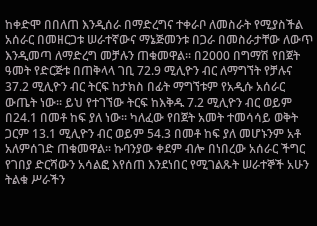ከቀድሞ በበለጠ እንዲሰራ በማድረግና ተቀራቦ ለመስራት የሚያስችል አሰራር በመዘርጋቱ ሠራተኛውና ማኔጅመንቱ በጋራ በመስራታቸው ለውጥ እንዲመጣ ለማድረግ መቻሉን ጠቁመዋል፡፡ በ2000 በግማሽ የበጀት ዓመት የድርጅቱ በጠቅላላ ገቢ 72.9 ሚሊዮን ብር ለማግኘት የቻሉና 37.2 ሚሊዮን ብር ትርፍ ከታክስ በፊት ማግኘቱም የአዲሱ አሰራር ውጤት ነው፡፡ ይህ የተገኘው ትርፍ ከእቅዱ 7.2 ሚሊዮን ብር ወይም በ24.1 በመቶ ከፍ ያለ ነው፡፡ ካለፈው የበጀት አመት ተመሳሳይ ወቅት ጋርም 13.1 ሚሊዮን ብር ወይም 54.3 በመቶ ከፍ ያለ መሆኑንም አቶ አለምሰገድ ጠቁመዋል፡፡ ኩባንያው ቀደም ብሎ በነበረው አሰራር ችግር የገበያ ድርሻውን አሳልፎ እየሰጠ እንደነበር የሚገልጹት ሠራተኞች አሁን ትልቁ ሥራችን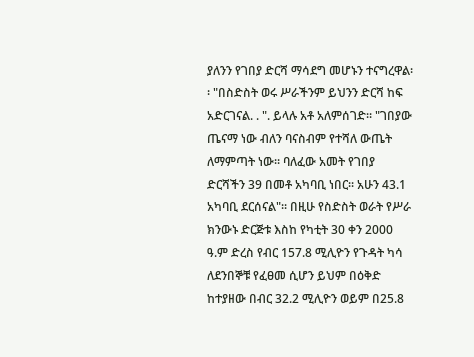ያለንን የገበያ ድርሻ ማሳደግ መሆኑን ተናግረዋል፡፡ "በስድስት ወሩ ሥራችንም ይህንን ድርሻ ከፍ አድርገናል. . ". ይላሉ አቶ አለምሰገድ፡፡ "ገበያው ጤናማ ነው ብለን ባናስብም የተሻለ ውጤት ለማምጣት ነው፡፡ ባለፈው አመት የገበያ ድርሻችን 39 በመቶ አካባቢ ነበር፡፡ አሁን 43.1 አካባቢ ደርሰናል"፡፡ በዚሁ የስድስት ወራት የሥራ ክንውኑ ድርጅቱ እስከ የካቲት 30 ቀን 2000 ዓ.ም ድረስ የብር 157.8 ሚሊዮን የጉዳት ካሳ ለደንበኞቹ የፈፀመ ሲሆን ይህም በዕቅድ ከተያዘው በብር 32.2 ሚሊዮን ወይም በ25.8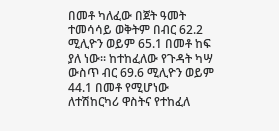በመቶ ካለፈው በጀት ዓመት ተመሳሳይ ወቅትም በብር 62.2 ሚሊዮን ወይም 65.1 በመቶ ከፍ ያለ ነው፡፡ ከተከፈለው የጉዳት ካሣ ውስጥ ብር 69.6 ሚሊዮን ወይም 44.1 በመቶ የሚሆነው ለተሽከርካሪ ዋስትና የተከፈለ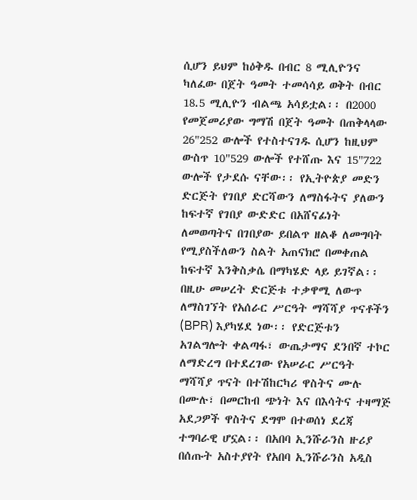ሲሆን ይህም ከዕቅዱ በብር 8 ሚሊዮንና ካለፈው በጀት ዓመት ተመሳሳይ ወቅት በብር 18.5 ሚሊዮን ብልጫ አሳይቷል፡፡ በ2000 የመጀመሪያው ግማሽ በጀት ዓመት በጠቅላላው 26"252 ውሎች የተስተናገዱ ሲሆን ከዚህም ውስጥ 10"529 ውሎች የተሸጡ እና 15"722 ውሎች የታደሱ ናቸው፡፡ የኢትዮጵያ መድን ድርጅት የገበያ ድርሻውን ለማስፋትና ያለውን ከፍተኛ የገበያ ውድድር በአሸናፊነት ለመወጣትና በገበያው ይበልጥ ዘልቆ ለመግባት የሚያስችለውን ስልት አጠናክሮ በመቀጠል ከፍተኛ እንቅስቃሴ በማካሄድ ላይ ይገኛል፡፡ በዚሁ መሠረት ድርጅቱ ተቃዋሚ ለውጥ ለማስገኘት የአሰራር ሥርዓት ማሻሻያ ጥናቶችን (BPR) እያካሄደ ነው፡፡ የድርጅቱን አገልግሎት ቀልጣፋ፣ ውጤታማና ደንበኛ ተኮር ለማድረግ በተደረገው የአሠራር ሥርዓት ማሻሻያ ጥናት በተሽከርካሪ ዋስትና ሙሉ በሙሉ፣ በመርከብ ጭነት እና በእሳትና ተዛማጅ አደጋዎች ዋስትና ደግሞ በተወሰነ ደረጃ ተግባራዊ ሆኗል፡፡ በአበባ ኢንሹራንስ ዙሪያ በሰጡት አስተያየት የአበባ ኢንሹራንስ አዲስ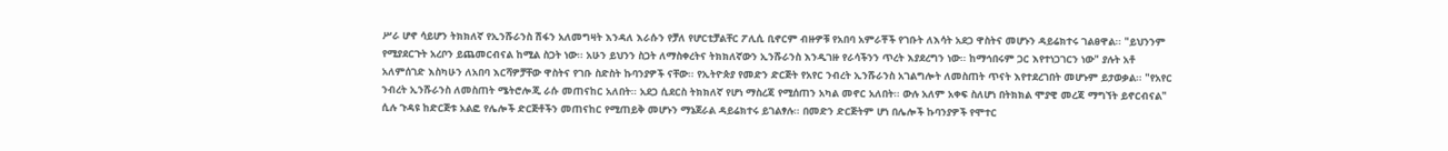ሥራ ሆኖ ሳይሆን ትክክለኛ የኢንሹራንስ ሽፋን አለመግዛት እንዳለ እራሱን የቻለ የሆርቲቻልቸር ፖሊሲ ቢኖርም ብዙዎቹ የአበባ አምራቾች የገቡት ለእሳት አደጋ ዋስትና መሆኑን ዳይሬክተሩ ገልፀዋል፡፡ "ይህንንም የሚያደርጉት አረቦን ይጨመርብናል ከሚል ስጋት ነው፡፡ አሁን ይህንን ስጋት ለማስቀረትና ትክክለኛውን ኢንሹራንስ እንዲገዙ የራሳችንን ጥረት እያደረግን ነው፡፡ ከማኅበሩም ጋር እየተነጋገርን ነው" ያሉት አቶ አለምሰገድ እስካሁን ለአበባ እርሻዎቻቸው ዋስትና የገቡ ስድስት ኩባንያዎች ናቸው፡፡ የኢትዮጵያ የመድን ድርጅት የአየር ንብረት ኢንሹራንስ አገልግሎት ለመስጠት ጥናት እየተደረገበት መሆኑም ይታወቃል፡፡ "የአየር ንብረት ኢንሹራንስ ለመስጠት ሜትሮሎጂ ራሱ መጠናከር አለበት፡፡ አደጋ ሲደርስ ትክክለኛ የሆነ ማስረጃ የሚሰጠን አካል መኖር አለበት፡፡ ውሉ አለም አቀፍ ስለሆነ በትክክል ሞያዊ መረጃ ማግኘት ይኖርብናል" ሲሉ ጉዳዩ ከድርጅቱ አልፎ የሌሎች ድርጅቶችን መጠናከር የሚጠይቅ መሆኑን ማኔጀራል ዳይሬክተሩ ይገልፃሉ፡፡ በመድን ድርጅትም ሆነ በሌሎች ኩባንያዎች የሞተር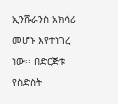ኢንሹራንስ አክሳሪ መሆኑ እየተነገረ ነው፡፡ በድርጅቱ የስድስት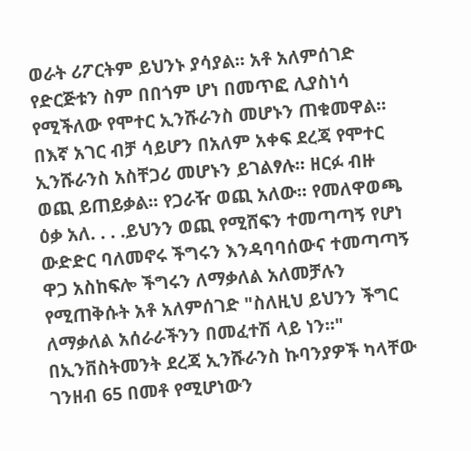ወራት ሪፖርትም ይህንኑ ያሳያል፡፡ አቶ አለምሰገድ የድርጅቱን ስም በበጎም ሆነ በመጥፎ ሊያስነሳ የሚችለው የሞተር ኢንሹራንስ መሆኑን ጠቁመዋል፡፡ በእኛ አገር ብቻ ሳይሆን በአለም አቀፍ ደረጃ የሞተር ኢንሹራንስ አስቸጋሪ መሆኑን ይገልፃሉ፡፡ ዘርፉ ብዙ ወጪ ይጠይቃል፡፡ የጋራዥ ወጪ አለው፡፡ የመለዋወጫ ዕቃ አለ. . . .ይህንን ወጪ የሚሸፍን ተመጣጣኝ የሆነ ውድድር ባለመኖሩ ችግሩን እንዳባባሰውና ተመጣጣኝ ዋጋ አስከፍሎ ችግሩን ለማቃለል አለመቻሉን የሚጠቅሱት አቶ አለምሰገድ "ስለዚህ ይህንን ችግር ለማቃለል አሰራራችንን በመፈተሽ ላይ ነን፡፡" በኢንቨስትመንት ደረጃ ኢንሹራንስ ኩባንያዎች ካላቸው ገንዘብ 65 በመቶ የሚሆነውን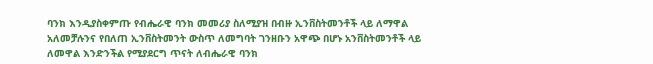ባንክ እንዲያስቀምጡ የብሔራዊ ባንክ መመሪያ ስለሚያዝ በብዙ ኢንቨስትመንቶች ላይ ለማዋል አለመቻሉንና የበለጠ ኢንቨስትመንት ውስጥ ለመግባት ገንዘቡን አዋጭ በሆኑ አንቨስትመንቶች ላይ ለመዋል እንድንችል የሚያደርግ ጥናት ለብሔራዊ ባንክ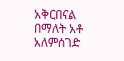አቅርበናል በማለት አቶ አለምሰገድ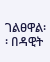ገልፀዋል፡፡ በዳዊት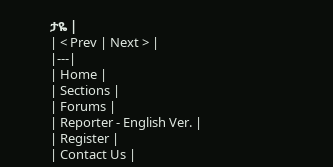ታዬ |
| < Prev | Next > |
|---|
| Home |
| Sections |
| Forums |
| Reporter - English Ver. |
| Register |
| Contact Us |